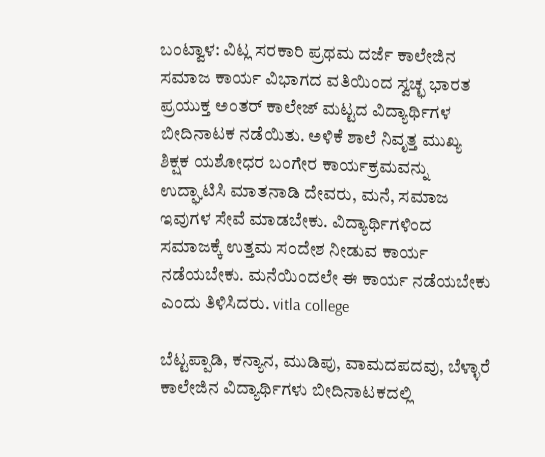ಬಂಟ್ವಾಳ: ವಿಟ್ಲ ಸರಕಾರಿ ಪ್ರಥಮ ದರ್ಜೆ ಕಾಲೇಜಿನ ಸಮಾಜ ಕಾರ್ಯ ವಿಭಾಗದ ವತಿಯಿಂದ ಸ್ವಚ್ಛ ಭಾರತ ಪ್ರಯುಕ್ತ ಅಂತರ್ ಕಾಲೇಜ್ ಮಟ್ಟದ ವಿದ್ಯಾರ್ಥಿಗಳ ಬೀದಿನಾಟಕ ನಡೆಯಿತು. ಅಳಿಕೆ ಶಾಲೆ ನಿವೃತ್ತ ಮುಖ್ಯ ಶಿಕ್ಷಕ ಯಶೋಧರ ಬಂಗೇರ ಕಾರ್ಯಕ್ರಮವನ್ನು ಉದ್ಘಾಟಿಸಿ ಮಾತನಾಡಿ ದೇವರು, ಮನೆ, ಸಮಾಜ ಇವುಗಳ ಸೇವೆ ಮಾಡಬೇಕು. ವಿದ್ಯಾರ್ಥಿಗಳಿಂದ ಸಮಾಜಕ್ಕೆ ಉತ್ತಮ ಸಂದೇಶ ನೀಡುವ ಕಾರ್ಯ ನಡೆಯಬೇಕು. ಮನೆಯಿಂದಲೇ ಈ ಕಾರ್ಯ ನಡೆಯಬೇಕು ಎಂದು ತಿಳಿಸಿದರು. vitla college

ಬೆಟ್ಟಪ್ಪಾಡಿ, ಕನ್ಯಾನ, ಮುಡಿಪು, ವಾಮದಪದವು, ಬೆಳ್ಳಾರೆ ಕಾಲೇಜಿನ ವಿದ್ಯಾರ್ಥಿಗಳು ಬೀದಿನಾಟಕದಲ್ಲಿ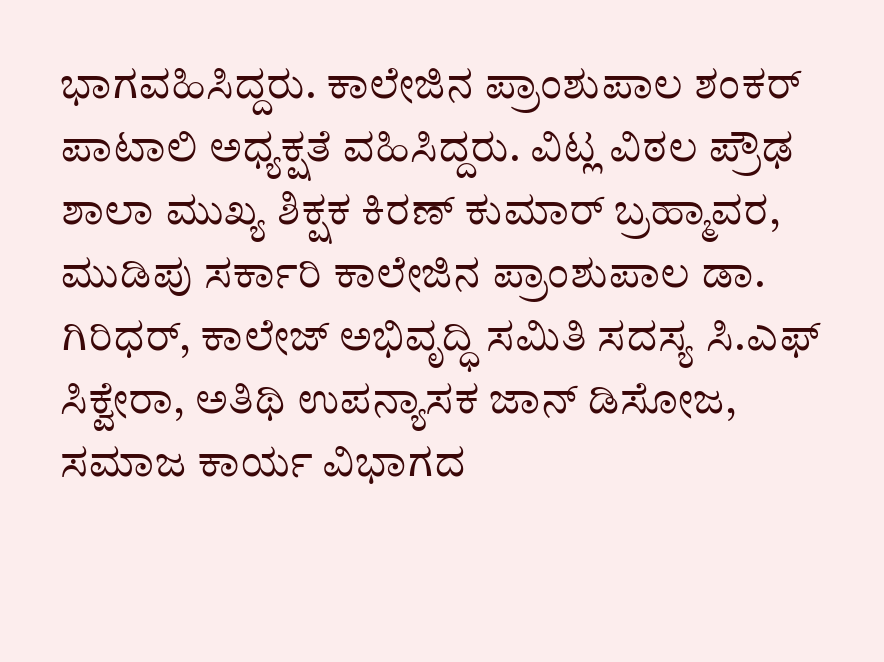ಭಾಗವಹಿಸಿದ್ದರು. ಕಾಲೇಜಿನ ಪ್ರಾಂಶುಪಾಲ ಶಂಕರ್ ಪಾಟಾಲಿ ಅಧ್ಯಕ್ಷತೆ ವಹಿಸಿದ್ದರು. ವಿಟ್ಲ ವಿಠಲ ಪ್ರೌಢ ಶಾಲಾ ಮುಖ್ಯ ಶಿಕ್ಷಕ ಕಿರಣ್ ಕುಮಾರ್ ಬ್ರಹ್ಮಾವರ, ಮುಡಿಪು ಸರ್ಕಾರಿ ಕಾಲೇಜಿನ ಪ್ರಾಂಶುಪಾಲ ಡಾ. ಗಿರಿಧರ್, ಕಾಲೇಜ್ ಅಭಿವೃದ್ಧಿ ಸಮಿತಿ ಸದಸ್ಯ ಸಿ.ಎಫ್ ಸಿಕ್ವೇರಾ, ಅತಿಥಿ ಉಪನ್ಯಾಸಕ ಜಾನ್ ಡಿಸೋಜ, ಸಮಾಜ ಕಾರ್ಯ ವಿಭಾಗದ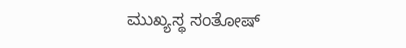ಮುಖ್ಯಸ್ಥ ಸಂತೋಷ್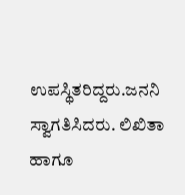ಉಪಸ್ಥಿತರಿದ್ದರು.ಜನನಿ ಸ್ವಾಗತಿಸಿದರು. ಲಿಖಿತಾ ಹಾಗೂ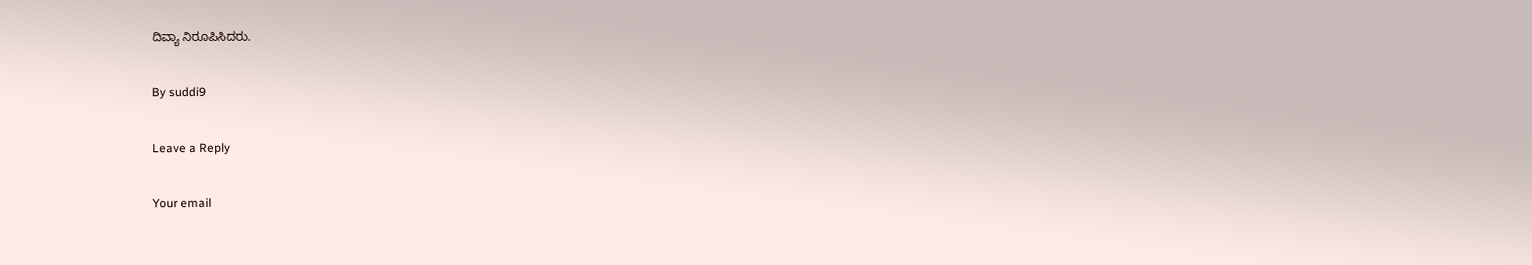ದಿವ್ಯಾ ನಿರೂಪಿಸಿದರು.

By suddi9

Leave a Reply

Your email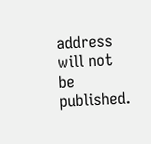address will not be published.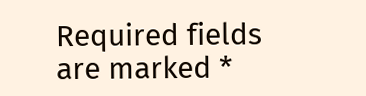Required fields are marked *